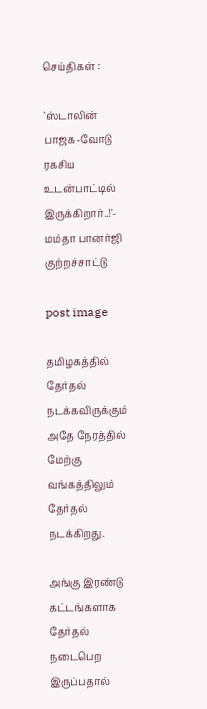செய்திகள் :

`ஸ்டாலின் பாஜக-வோடு ரகசிய உடன்பாட்டில் இருக்கிறார்..!'- மம்தா பானர்ஜி குற்றச்சாட்டு

post image

தமிழகத்தில் தேர்தல் நடக்கவிருக்கும் அதே நேரத்தில் மேற்கு வங்கத்திலும் தேர்தல் நடக்கிறது.

அங்கு இரண்டு கட்டங்களாக தேர்தல் நடைபெற இருப்பதால்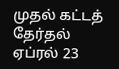முதல் கட்டத் தேர்தல் ஏப்ரல் 23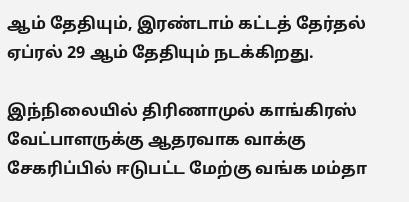ஆம் தேதியும், இரண்டாம் கட்டத் தேர்தல் ஏப்ரல் 29 ஆம் தேதியும் நடக்கிறது.

இந்நிலையில் திரிணாமுல் காங்கிரஸ் வேட்பாளருக்கு ஆதரவாக வாக்கு சேகரிப்பில் ஈடுபட்ட மேற்கு வங்க மம்தா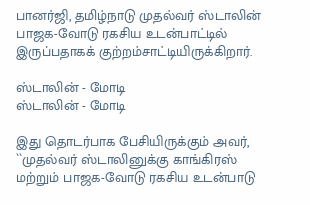பானர்ஜி, தமிழ்நாடு முதல்வர் ஸ்டாலின் பாஜக-வோடு ரகசிய உடன்பாட்டில் இருப்பதாகக் குற்றம்சாட்டியிருக்கிறார்.

ஸ்டாலின் - மோடி
ஸ்டாலின் - மோடி

இது தொடர்பாக பேசியிருக்கும் அவர், ``முதல்வர் ஸ்டாலினுக்கு காங்கிரஸ் மற்றும் பாஜக-வோடு ரகசிய உடன்பாடு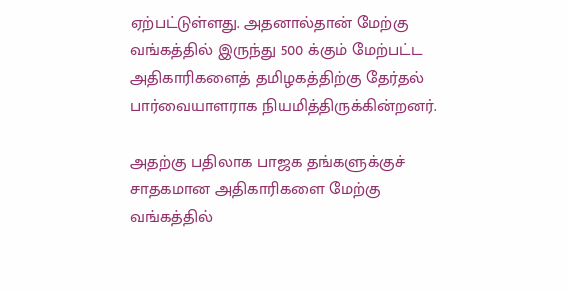ஏற்பட்டுள்ளது. அதனால்தான் மேற்கு வங்கத்தில் இருந்து 500 க்கும் மேற்பட்ட அதிகாரிகளைத் தமிழகத்திற்கு தேர்தல் பார்வையாளராக நியமித்திருக்கின்றனர்.

அதற்கு பதிலாக பாஜக தங்களுக்குச் சாதகமான அதிகாரிகளை மேற்கு வங்கத்தில்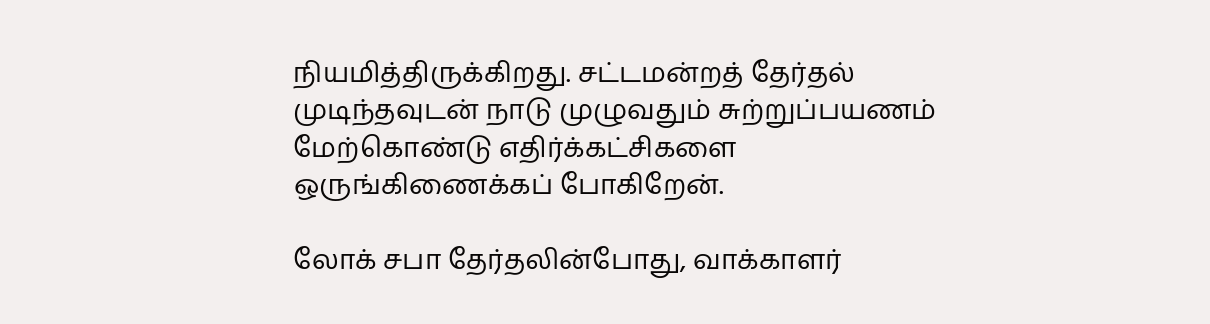நியமித்திருக்கிறது. சட்டமன்றத் தேர்தல் முடிந்தவுடன் நாடு முழுவதும் சுற்றுப்பயணம் மேற்கொண்டு எதிர்க்கட்சிகளை ஒருங்கிணைக்கப் போகிறேன்.

லோக் சபா தேர்தலின்போது, வாக்காளர்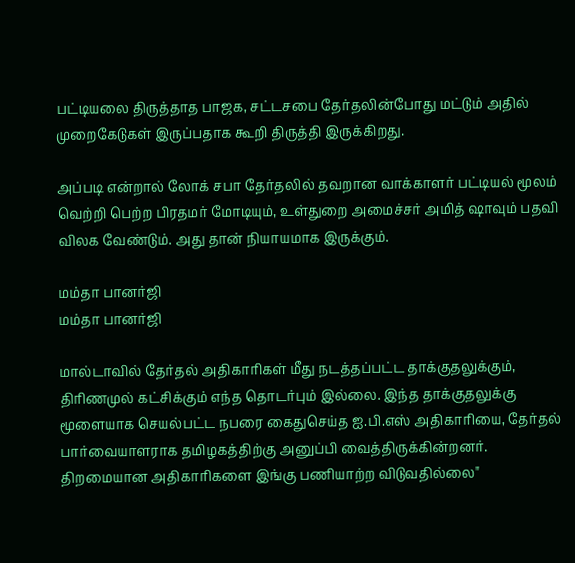பட்டியலை திருத்தாத பாஜக, சட்டசபை தேர்தலின்போது மட்டும் அதில் முறைகேடுகள் இருப்பதாக கூறி திருத்தி இருக்கிறது.

அப்படி என்றால் லோக் சபா தேர்தலில் தவறான வாக்காளர் பட்டியல் மூலம் வெற்றி பெற்ற பிரதமர் மோடியும், உள்துறை அமைச்சர் அமித் ஷாவும் பதவி விலக வேண்டும். அது தான் நியாயமாக இருக்கும்.

மம்தா பானர்ஜி
மம்தா பானர்ஜி

மால்டாவில் தேர்தல் அதிகாரிகள் மீது நடத்தப்பட்ட தாக்குதலுக்கும், திரிணமுல் கட்சிக்கும் எந்த தொடர்பும் இல்லை. இந்த தாக்குதலுக்கு மூளையாக செயல்பட்ட நபரை கைதுசெய்த ஐ.பி.எஸ் அதிகாரியை, தேர்தல் பார்வையாளராக தமிழகத்திற்கு அனுப்பி வைத்திருக்கின்றனர். திறமையான அதிகாரிகளை இங்கு பணியாற்ற விடுவதில்லை"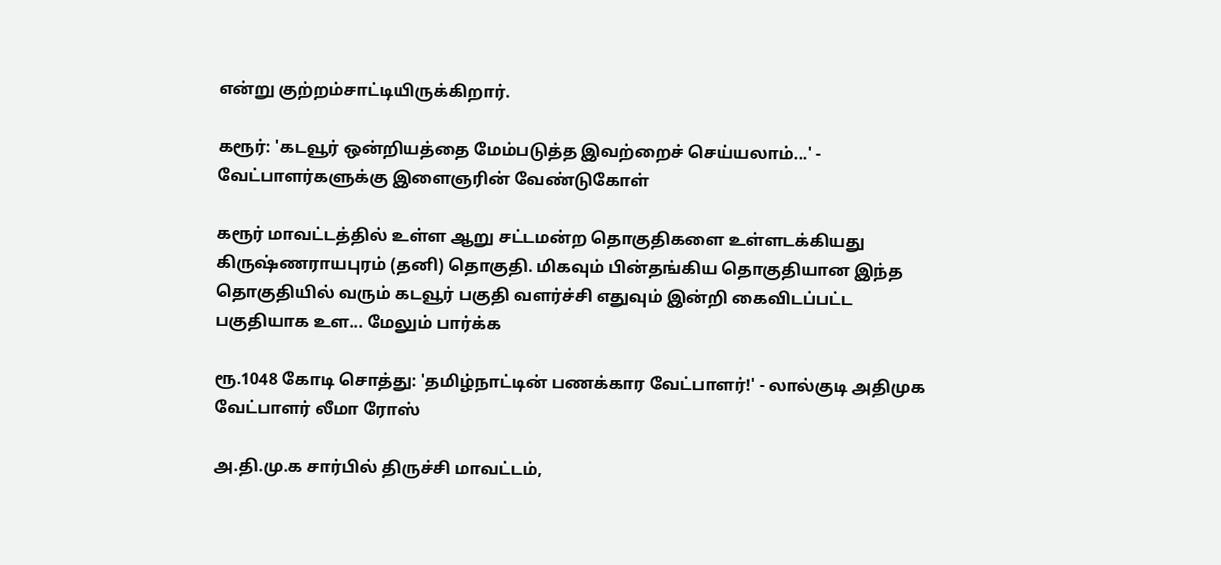என்று குற்றம்சாட்டியிருக்கிறார்.

கரூர்: 'கடவூர் ஒன்றியத்தை மேம்படுத்த இவற்றைச் செய்யலாம்...' - வேட்பாளர்களுக்கு இளைஞரின் வேண்டுகோள்

கரூர் மாவட்டத்தில் உள்ள ஆறு சட்டமன்ற தொகுதிகளை உள்ளடக்கியது கிருஷ்ணராயபுரம் (தனி) தொகுதி. மிகவும் பின்தங்கிய தொகுதியான இந்த தொகுதியில் வரும் கடவூர் பகுதி வளர்ச்சி எதுவும் இன்றி கைவிடப்பட்ட பகுதியாக உள... மேலும் பார்க்க

ரூ.1048 கோடி சொத்து: 'தமிழ்நாட்டின் பணக்கார வேட்பாளர்!' - லால்குடி அதிமுக வேட்பாளர் லீமா ரோஸ்

அ.தி.மு.க சார்பில் திருச்சி மாவட்டம்,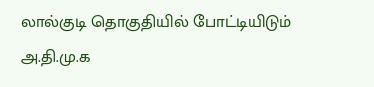லால்குடி தொகுதியில் போட்டியிடும் அ.தி.மு.க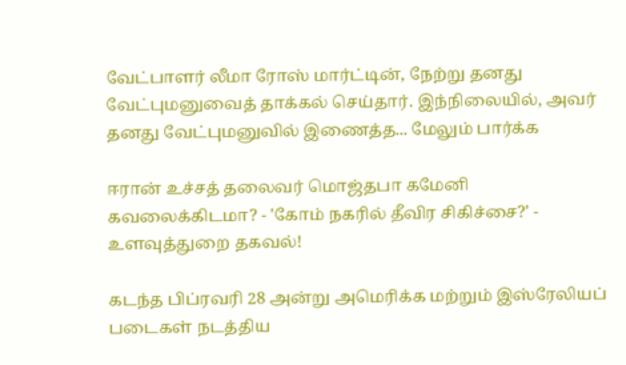வேட்பாளர் லீமா ரோஸ் மார்ட்டின், நேற்று தனது வேட்புமனுவைத் தாக்கல் செய்தார். இந்நிலையில், அவர் தனது வேட்புமனுவில் இணைத்த... மேலும் பார்க்க

ஈரான் உச்சத் தலைவர் மொஜ்தபா கமேனி கவலைக்கிடமா? - 'கோம் நகரில் தீவிர சிகிச்சை?' - உளவுத்துறை தகவல்!

கடந்த பிப்ரவரி 28 அன்று அமெரிக்க மற்றும் இஸ்ரேலியப் படைகள் நடத்திய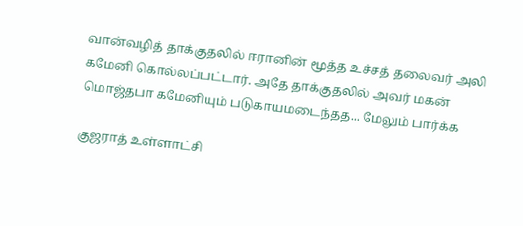வான்வழித் தாக்குதலில் ஈரானின் மூத்த உச்சத் தலைவர் அலி கமேனி கொல்லப்பட்டார். அதே தாக்குதலில் அவர் மகன் மொஜ்தபா கமேனியும் படுகாயமடைந்தத... மேலும் பார்க்க

குஜராத் உள்ளாட்சி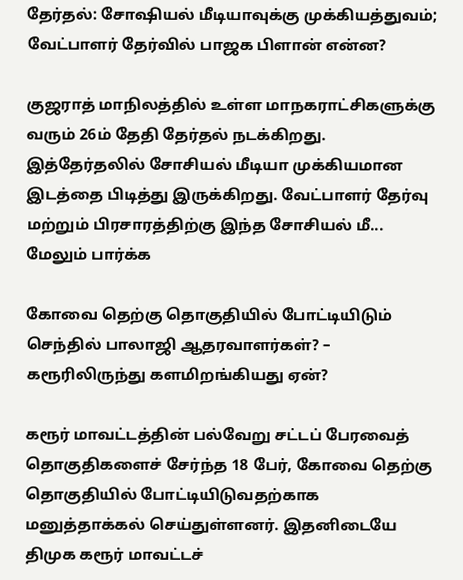தேர்தல்: சோஷியல் மீடியாவுக்கு முக்கியத்துவம்; வேட்பாளர் தேர்வில் பாஜக பிளான் என்ன?

குஜராத் மாநிலத்தில் உள்ள மாநகராட்சிகளுக்கு வரும் 26ம் தேதி தேர்தல் நடக்கிறது. இத்தேர்தலில் சோசியல் மீடியா முக்கியமான இடத்தை பிடித்து இருக்கிறது. வேட்பாளர் தேர்வு மற்றும் பிரசாரத்திற்கு இந்த சோசியல் மீ... மேலும் பார்க்க

கோவை தெற்கு தொகுதியில் போட்டியிடும் செந்தில் பாலாஜி ஆதரவாளர்கள்? – கரூரிலிருந்து களமிறங்கியது ஏன்?

கரூர் மாவட்டத்தின் பல்வேறு சட்டப் பேரவைத் தொகுதிகளைச் சேர்ந்த 18 பேர், கோவை தெற்கு தொகுதியில் போட்டியிடுவதற்காக மனுத்தாக்கல் செய்துள்ளனர். இதனிடையே திமுக கரூர் மாவட்டச்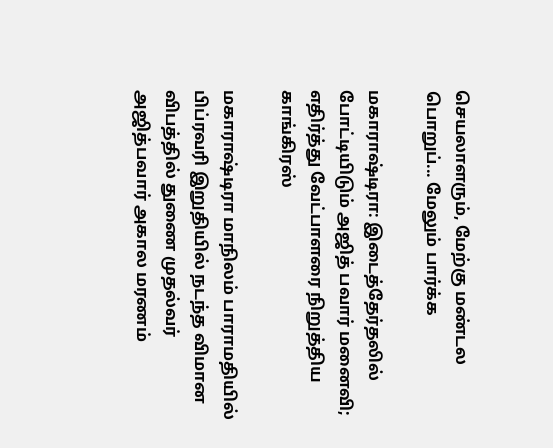செயலாளரும், மேற்கு மண்டல பொறுப்... மேலும் பார்க்க

மகாராஷ்டிரா: இடைத்தேர்தலில் போட்டியிடும் அஜித் பவார் மனைவி; எதிர்த்து வேட்பாளரை நிறுத்திய காங்கிரஸ்

மகாராஷ்டிரா மாநிலம் பாராமதியில் பிப்ரவரி இறுதியில் நடந்த விமான விபத்தில் துணை முதல்வர் அஜித்பவார் அகால மரணம்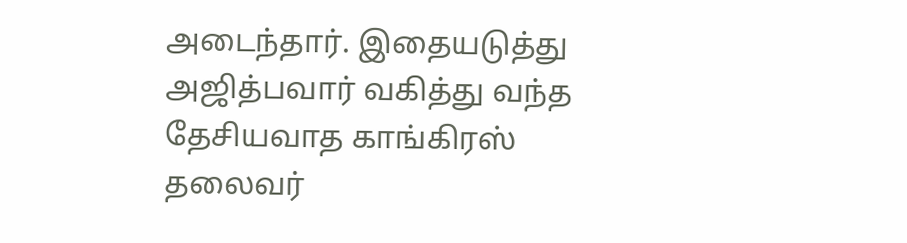அடைந்தார். இதையடுத்து அஜித்பவார் வகித்து வந்த தேசியவாத காங்கிரஸ் தலைவர்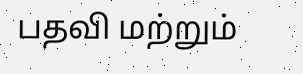பதவி மற்றும்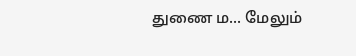துணை ம... மேலும்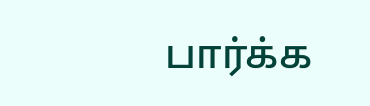பார்க்க